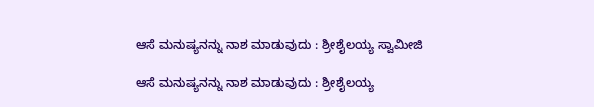ಆಸೆ ಮನುಷ್ಯನನ್ನು ನಾಶ ಮಾಡುವುದು : ಶ್ರೀಶೈಲಯ್ಯ ಸ್ವಾಮೀಜಿ

ಆಸೆ ಮನುಷ್ಯನನ್ನು ನಾಶ ಮಾಡುವುದು : ಶ್ರೀಶೈಲಯ್ಯ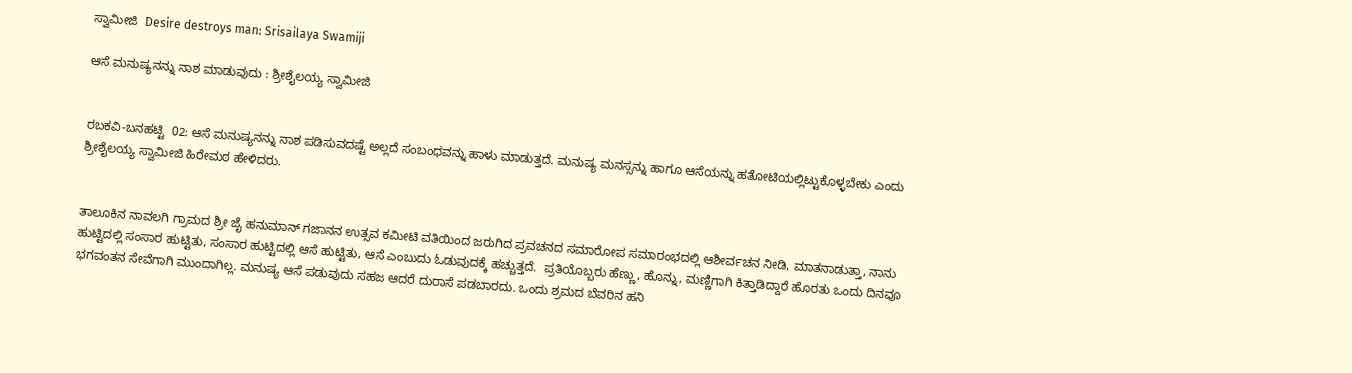ಸ್ವಾಮೀಜಿ  Desire destroys man: Srisailaya Swamiji

ಆಸೆ ಮನುಷ್ಯನನ್ನು ನಾಶ ಮಾಡುವುದು : ಶ್ರೀಶೈಲಯ್ಯ ಸ್ವಾಮೀಜಿ


ರಬಕವಿ-ಬನಹಟ್ಟಿ  02: ಆಸೆ ಮನುಷ್ಯನನ್ನು ನಾಶ ಪಡಿಸುವದಷ್ಟೆ ಅಲ್ಲದೆ ಸಂಬಂಧವನ್ನು ಹಾಳು ಮಾಡುತ್ತದೆ. ಮನುಷ್ಯ ಮನಸ್ಸನ್ನು ಹಾಗೂ ಆಸೆಯನ್ನು ಹತೋಟಿಯಲ್ಲಿಟ್ಟುಕೊಳ್ಳಬೇಕು ಎಂದು ಶ್ರೀಶೈಲಯ್ಯ ಸ್ವಾಮೀಜಿ ಹಿರೇಮಠ ಹೇಳಿದರು.


ತಾಲೂಕಿನ ನಾವಲಗಿ ಗ್ರಾಮದ ಶ್ರೀ ಜೈ ಹನುಮಾನ್ ಗಜಾನನ ಉತ್ಸವ ಕಮೀಟಿ ವತಿಯಿಂದ ಜರುಗಿದ ಪ್ರವಚನದ ಸಮಾರೋಪ ಸಮಾರಂಭದಲ್ಲಿ ಆಶೀರ್ವಚನ ನೀಡಿ, ಮಾತನಾಡುತ್ತಾ, ನಾನು ಹುಟ್ಟಿದಲ್ಲಿ ಸಂಸಾರ ಹುಟ್ಟಿತು, ಸಂಸಾರ ಹುಟ್ಟಿದಲ್ಲಿ ಆಸೆ ಹುಟ್ಟಿತು, ಆಸೆ ಎಂಬುದು ಓಡುವುದಕ್ಕೆ ಹಚ್ಚುತ್ತದೆ.  ಪ್ರತಿಯೊಬ್ಬರು ಹೆಣ್ಣು, ಹೊನ್ನು, ಮಣ್ಣಿಗಾಗಿ ಕಿತ್ತಾಡಿದ್ದಾರೆ ಹೊರತು ಒಂದು ದಿನವೂ ಭಗವಂತನ ಸೇವೆಗಾಗಿ ಮುಂದಾಗಿಲ್ಲ. ಮನುಷ್ಯ ಆಸೆ ಪಡುವುದು ಸಹಜ ಆದರೆ ದುರಾಸೆ ಪಡಬಾರದು. ಒಂದು ಶ್ರಮದ ಬೆವರಿನ ಹನಿ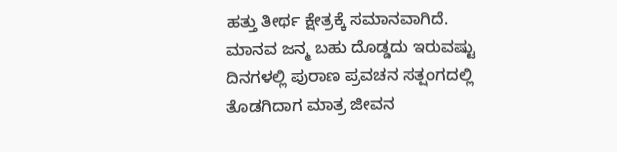ಹತ್ತು ತೀರ್ಥ ಕ್ಷೇತ್ರಕ್ಕೆ ಸಮಾನವಾಗಿದೆ. ಮಾನವ ಜನ್ಮ ಬಹು ದೊಡ್ಡದು ಇರುವಷ್ಟು ದಿನಗಳಲ್ಲಿ ಪುರಾಣ ಪ್ರವಚನ ಸತ್ಷಂಗದಲ್ಲಿ ತೊಡಗಿದಾಗ ಮಾತ್ರ ಜೀವನ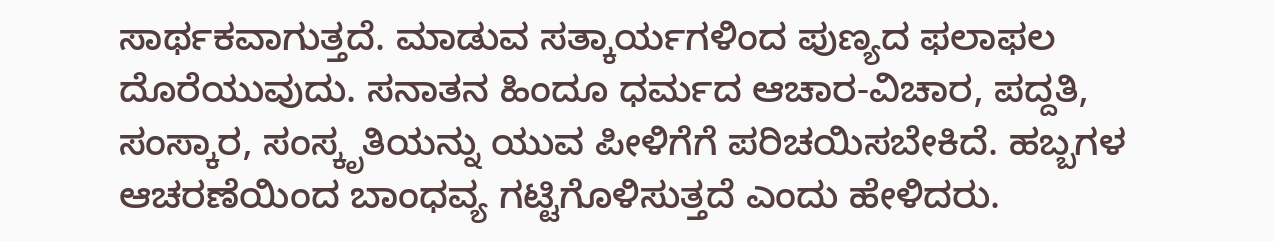ಸಾರ್ಥಕವಾಗುತ್ತದೆ. ಮಾಡುವ ಸತ್ಕಾರ್ಯಗಳಿಂದ ಪುಣ್ಯದ ಫಲಾಫಲ ದೊರೆಯುವುದು. ಸನಾತನ ಹಿಂದೂ ಧರ್ಮದ ಆಚಾರ-ವಿಚಾರ, ಪದ್ದತಿ, ಸಂಸ್ಕಾರ, ಸಂಸ್ಕೃತಿಯನ್ನು ಯುವ ಪೀಳಿಗೆಗೆ ಪರಿಚಯಿಸಬೇಕಿದೆ. ಹಬ್ಬಗಳ ಆಚರಣೆಯಿಂದ ಬಾಂಧವ್ಯ ಗಟ್ಟಿಗೊಳಿಸುತ್ತದೆ ಎಂದು ಹೇಳಿದರು.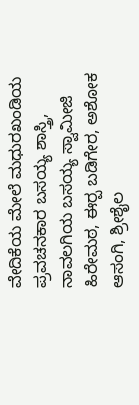ವೇದಿಕೆಯ ಮೇಲೆ ಮಧುರಖಂಡಿಯ ಪ್ರವಚನಕಾರ ಬಸಯ್ಯ ಶಾಸ್ತ್ರಿ, ನಾವಲಗಿಯ ಬಸಯ್ಯ ಸ್ವಾಮೀಜಿ ಹಿರೇಮಠ, ಈರ‍್ಪ ಬಡಿಗೇರ, ಅಶೋಕ ಆಸಂಗಿ, ಶ್ರೀಶೈಲ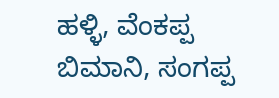ಹಳ್ಳಿ, ವೆಂಕಪ್ಪ ಬಿಮಾನಿ, ಸಂಗಪ್ಪ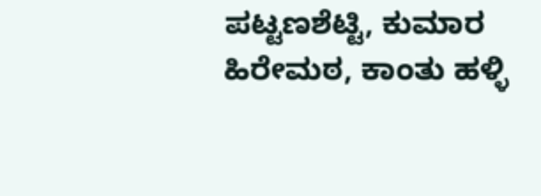ಪಟ್ಟಣಶೆಟ್ಟಿ, ಕುಮಾರ ಹಿರೇಮಠ, ಕಾಂತು ಹಳ್ಳಿ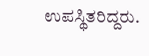ಉಪಸ್ಥಿತರಿದ್ದರು.